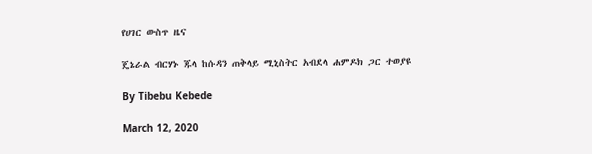የሀገር ውስጥ ዜና

ጄኔራል ብርሃኑ ጁላ ከሱዳን ጠቅላይ ሚኒስትር አብደላ ሐምዶክ ጋር ተወያዩ

By Tibebu Kebede

March 12, 2020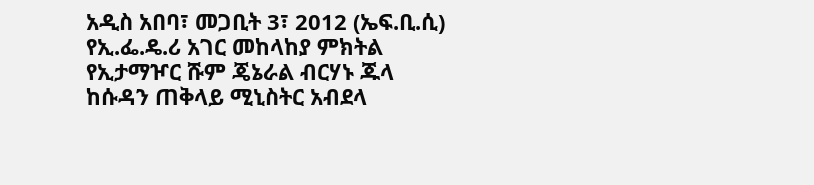አዲስ አበባ፣ መጋቢት 3፣ 2012 (ኤፍ.ቢ.ሲ) የኢ.ፌ.ዴ.ሪ አገር መከላከያ ምክትል የኢታማዦር ሹም ጄኔራል ብርሃኑ ጁላ ከሱዳን ጠቅላይ ሚኒስትር አብደላ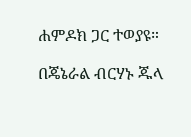ሐምዶክ ጋር ተወያዩ።

በጄኔራል ብርሃኑ ጁላ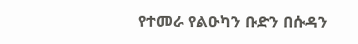የተመራ የልዑካን ቡድን በሱዳን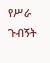የሥራ ጉብኝት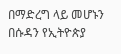በማድረግ ላይ መሆኑን በሱዳን የኢትዮጵያ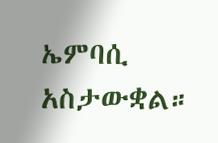ኤምባሲ አስታውቋል።